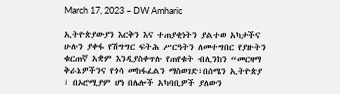March 17, 2023 – DW Amharic

ኢትዮጵያውያን እርቅን እና ተጠያቂነትን ያልተወ አካታችና ሁሉን ያቀፋ የሽግግር ፍትሕ ሥርዓትን ለመተግበር የያዙትን ቁርጠኛ አቋም እንዲያስቀጥሉ የጠየቁት ብሊንከን “መርዛማ ቅራኔዎችንና የጎሳ መከፋፈልን ማስወገድ፣በሰሜን ኢትዮጵያ ፣ በኦሮሚያም ሆነ በሌሎች አካባቢዎች ያለውን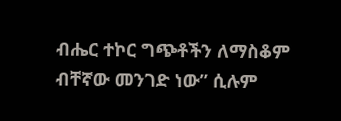ብሔር ተኮር ግጭቶችን ለማስቆም ብቸኛው መንገድ ነው” ሲሉም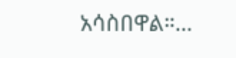አሳስበዋል።…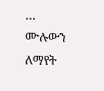… ሙሉውን ለማየት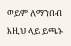ወይም ለማንበብ እዚህ ላይ ይጫኑ